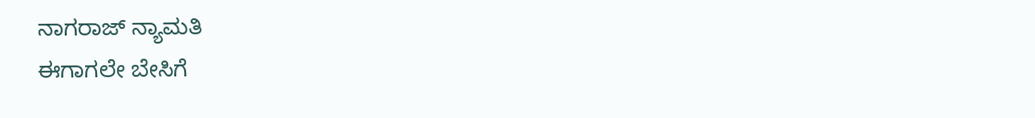ನಾಗರಾಜ್ ನ್ಯಾಮತಿ
ಈಗಾಗಲೇ ಬೇಸಿಗೆ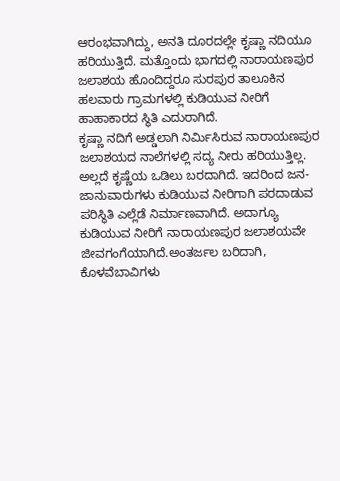ಆರಂಭವಾಗಿದ್ದು, ಅನತಿ ದೂರದಲ್ಲೇ ಕೃಷ್ಣಾ ನದಿಯೂ ಹರಿಯುತ್ತಿದೆ. ಮತ್ತೊಂದು ಭಾಗದಲ್ಲಿ ನಾರಾಯಣಪುರ ಜಲಾಶಯ ಹೊಂದಿದ್ದರೂ ಸುರಪುರ ತಾಲೂಕಿನ ಹಲವಾರು ಗ್ರಾಮಗಳಲ್ಲಿ ಕುಡಿಯುವ ನೀರಿಗೆ ಹಾಹಾಕಾರದ ಸ್ಥಿತಿ ಎದುರಾಗಿದೆ.
ಕೃಷ್ಣಾ ನದಿಗೆ ಅಡ್ಡಲಾಗಿ ನಿರ್ಮಿಸಿರುವ ನಾರಾಯಣಪುರ ಜಲಾಶಯದ ನಾಲೆಗಳಲ್ಲಿ ಸದ್ಯ ನೀರು ಹರಿಯುತ್ತಿಲ್ಲ. ಅಲ್ಲದೆ ಕೃಷ್ಣೆಯ ಒಡಿಲು ಬರದಾಗಿದೆ. ಇದರಿಂದ ಜನ-ಜಾನುವಾರುಗಳು ಕುಡಿಯುವ ನೀರಿಗಾಗಿ ಪರದಾಡುವ ಪರಿಸ್ಥಿತಿ ಎಲ್ಲೆಡೆ ನಿರ್ಮಾಣವಾಗಿದೆ. ಅದಾಗ್ಯೂ ಕುಡಿಯುವ ನೀರಿಗೆ ನಾರಾಯಣಪುರ ಜಲಾಶಯವೇ ಜೀವಗಂಗೆಯಾಗಿದೆ.ಅಂತರ್ಜಲ ಬರಿದಾಗಿ, ಕೊಳವೆಬಾವಿಗಳು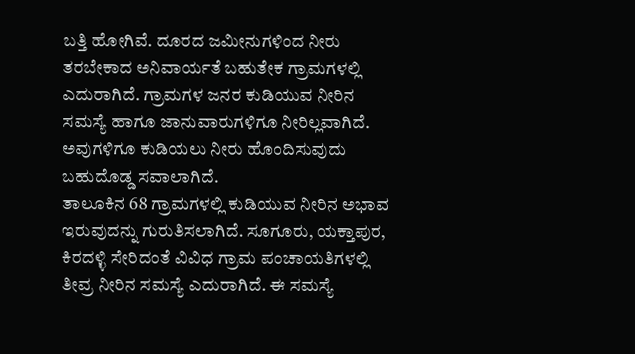ಬತ್ತಿ ಹೋಗಿವೆ. ದೂರದ ಜಮೀನುಗಳಿಂದ ನೀರು ತರಬೇಕಾದ ಅನಿವಾರ್ಯತೆ ಬಹುತೇಕ ಗ್ರಾಮಗಳಲ್ಲಿ ಎದುರಾಗಿದೆ. ಗ್ರಾಮಗಳ ಜನರ ಕುಡಿಯುವ ನೀರಿನ ಸಮಸ್ಯೆ ಹಾಗೂ ಜಾನುವಾರುಗಳಿಗೂ ನೀರಿಲ್ಲವಾಗಿದೆ. ಅವುಗಳಿಗೂ ಕುಡಿಯಲು ನೀರು ಹೊಂದಿಸುವುದು ಬಹುದೊಡ್ಡ ಸವಾಲಾಗಿದೆ.
ತಾಲೂಕಿನ 68 ಗ್ರಾಮಗಳಲ್ಲಿ ಕುಡಿಯುವ ನೀರಿನ ಅಭಾವ ಇರುವುದನ್ನು ಗುರುತಿಸಲಾಗಿದೆ. ಸೂಗೂರು, ಯಕ್ತಾಪುರ, ಕಿರದಳ್ಳಿ ಸೇರಿದಂತೆ ವಿವಿಧ ಗ್ರಾಮ ಪಂಚಾಯತಿಗಳಲ್ಲಿ ತೀವ್ರ ನೀರಿನ ಸಮಸ್ಯೆ ಎದುರಾಗಿದೆ. ಈ ಸಮಸ್ಯೆ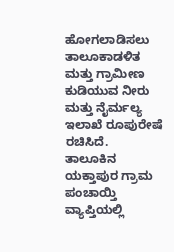ಹೋಗಲಾಡಿಸಲು ತಾಲೂಕಾಡಳಿತ ಮತ್ತು ಗ್ರಾಮೀಣ ಕುಡಿಯುವ ನೀರು ಮತ್ತು ನೈರ್ಮಲ್ಯ ಇಲಾಖೆ ರೂಪುರೇಷೆ ರಚಿಸಿದೆ.
ತಾಲೂಕಿನ ಯಕ್ತಾಪುರ ಗ್ರಾಮ ಪಂಚಾಯ್ತಿ ವ್ಯಾಪ್ತಿಯಲ್ಲಿ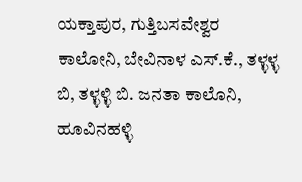ಯಕ್ತಾಪುರ, ಗುತ್ತಿಬಸವೇಶ್ವರ ಕಾಲೋನಿ, ಬೇವಿನಾಳ ಎಸ್.ಕೆ., ತಳ್ಳಳ್ಳ ಬಿ, ತಳ್ಳಳ್ಳಿ ಬಿ. ಜನತಾ ಕಾಲೊನಿ, ಹೂವಿನಹಳ್ಳಿ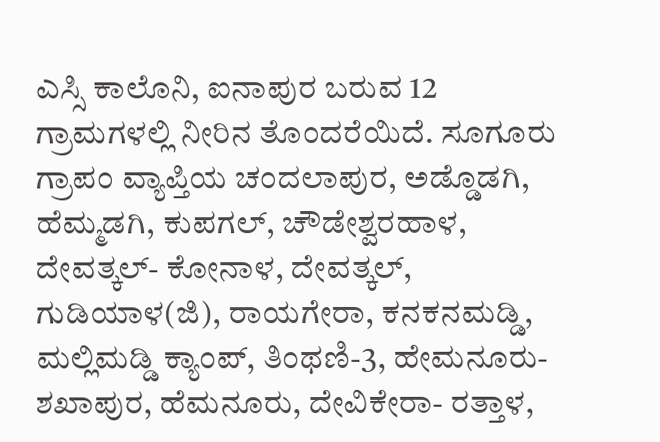ಎಸ್ಸಿ ಕಾಲೊನಿ, ಐನಾಪುರ ಬರುವ 12 ಗ್ರಾಮಗಳಲ್ಲಿ ನೀರಿನ ತೊಂದರೆಯಿದೆ. ಸೂಗೂರು ಗ್ರಾಪಂ ವ್ಯಾಪ್ತಿಯ ಚಂದಲಾಪುರ, ಅಡ್ಡೊಡಗಿ, ಹೆಮ್ಮಡಗಿ, ಕುಪಗಲ್, ಚೌಡೇಶ್ವರಹಾಳ, ದೇವತ್ಕಲ್- ಕೋನಾಳ, ದೇವತ್ಕಲ್, ಗುಡಿಯಾಳ(ಜಿ), ರಾಯಗೇರಾ, ಕನಕನಮಡ್ಡಿ, ಮಲ್ಲಿಮಡ್ಡಿ ಕ್ಯಾಂಪ್, ತಿಂಥಣಿ-3, ಹೇಮನೂರು- ಶಖಾಪುರ, ಹೆಮನೂರು, ದೇವಿಕೇರಾ- ರತ್ತಾಳ,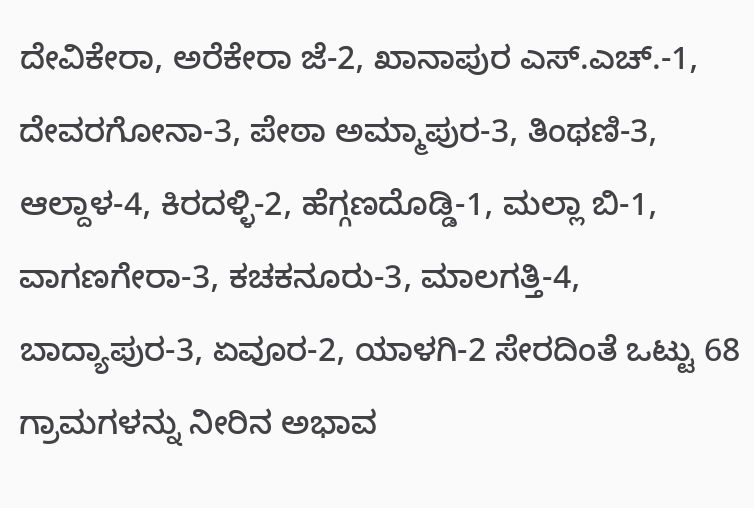ದೇವಿಕೇರಾ, ಅರೆಕೇರಾ ಜೆ-2, ಖಾನಾಪುರ ಎಸ್.ಎಚ್.-1, ದೇವರಗೋನಾ-3, ಪೇಠಾ ಅಮ್ಮಾಪುರ-3, ತಿಂಥಣಿ-3, ಆಲ್ದಾಳ-4, ಕಿರದಳ್ಳಿ-2, ಹೆಗ್ಗಣದೊಡ್ಡಿ-1, ಮಲ್ಲಾ ಬಿ-1, ವಾಗಣಗೇರಾ-3, ಕಚಕನೂರು-3, ಮಾಲಗತ್ತಿ-4, ಬಾದ್ಯಾಪುರ-3, ಏವೂರ-2, ಯಾಳಗಿ-2 ಸೇರದಿಂತೆ ಒಟ್ಟು 68 ಗ್ರಾಮಗಳನ್ನು ನೀರಿನ ಅಭಾವ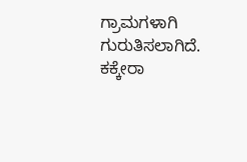ಗ್ರಾಮಗಳಾಗಿ ಗುರುತಿಸಲಾಗಿದೆ.
ಕಕ್ಕೇರಾ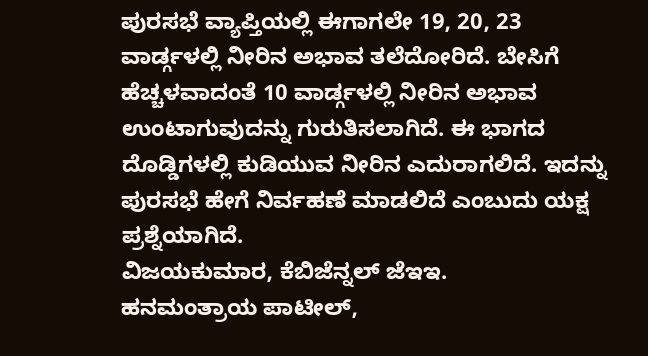ಪುರಸಭೆ ವ್ಯಾಪ್ತಿಯಲ್ಲಿ ಈಗಾಗಲೇ 19, 20, 23 ವಾರ್ಡ್ಗಳಲ್ಲಿ ನೀರಿನ ಅಭಾವ ತಲೆದೋರಿದೆ. ಬೇಸಿಗೆ ಹೆಚ್ಚಳವಾದಂತೆ 10 ವಾರ್ಡ್ಗಳಲ್ಲಿ ನೀರಿನ ಅಭಾವ ಉಂಟಾಗುವುದನ್ನು ಗುರುತಿಸಲಾಗಿದೆ. ಈ ಭಾಗದ ದೊಡ್ಡಿಗಳಲ್ಲಿ ಕುಡಿಯುವ ನೀರಿನ ಎದುರಾಗಲಿದೆ. ಇದನ್ನು ಪುರಸಭೆ ಹೇಗೆ ನಿರ್ವಹಣೆ ಮಾಡಲಿದೆ ಎಂಬುದು ಯಕ್ಷ ಪ್ರಶ್ನೆಯಾಗಿದೆ.
ವಿಜಯಕುಮಾರ, ಕೆಬಿಜೆನ್ನಲ್ ಜೆಇಇ.
ಹನಮಂತ್ರಾಯ ಪಾಟೀಲ್,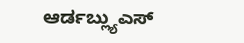ಆರ್ಡಬ್ಲ್ಯುಎಸ್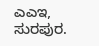ಎಎಇ, ಸುರಪುರ.